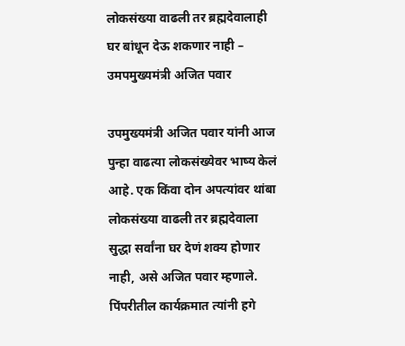लोकसंख्या वाढली तर ब्रह्मदेवालाही घर बांधून देऊ शकणार नाही – उमपमुख्यमंत्री अजित पवार

उपमुख्यमंत्री अजित पवार यांनी आज पुन्हा वाढत्या लोकसंख्येवर भाष्य केलं आहे. एक किंवा दोन अपत्यांवर थांबा लोकसंख्या वाढली तर ब्रह्मदेवाला सुद्धा सर्वांना घर देणं शक्य होणार नाही, असे अजित पवार म्हणाले. पिंपरीतील कार्यक्रमात त्यांनी हगे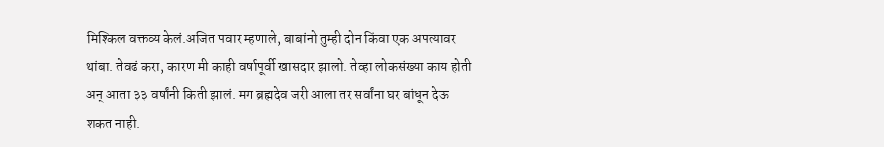मिश्किल वक्तव्य केलं.अजित पवार म्हणाले, बाबांनो तुम्ही दोन किंवा एक अपत्यावर थांबा. तेवढं करा, कारण मी काही वर्षापूर्वी खासदार झालो. तेव्हा लोकसंख्या काय होती अन् आता ३३ वर्षांनी किती झालं. मग ब्रह्मदेव जरी आला तर सर्वांना घर बांधून देऊ शकत नाही.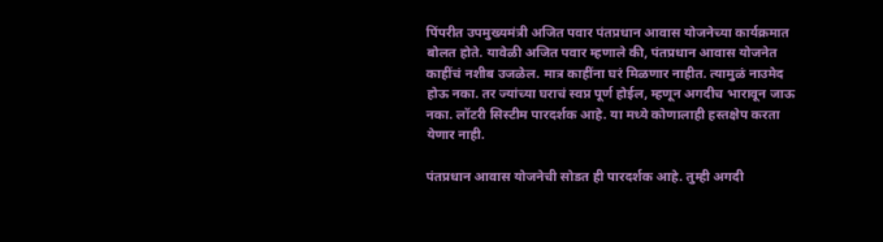पिंपरीत उपमुख्यमंत्री अजित पवार पंतप्रधान आवास योजनेच्या कार्यक्रमात बोलत होते. यावेळी अजित पवार म्हणाले की, पंतप्रधान आवास योजनेत काहींचं नशीब उजळेल. मात्र काहींना घरं मिळणार नाहीत. त्यामुळं नाउमेद होऊ नका. तर ज्यांच्या घराचं स्वप्न पूर्ण होईल, म्हणून अगदीच भारावून जाऊ नका. लॉटरी सिस्टीम पारदर्शक आहे. या मध्ये कोणालाही हस्तक्षेप करता येणार नाही.

पंतप्रधान आवास योजनेची सोडत ही पारदर्शक आहे. तुम्ही अगदी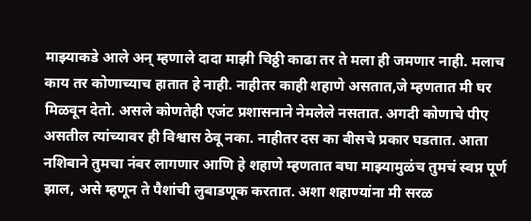माझ्याकडे आले अन् म्हणाले दादा माझी चिठ्ठी काढा तर ते मला ही जमणार नाही. मलाच काय तर कोणाच्याच हातात हे नाही. नाहीतर काही शहाणे असतात,जे म्हणतात मी घर मिळवून देतो. असले कोणतेही एजंट प्रशासनाने नेमलेले नसतात. अगदी कोणाचे पीए असतील त्यांच्यावर ही विश्वास ठेवू नका. नाहीतर दस का बीसचे प्रकार घडतात. आता नशिबाने तुमचा नंबर लागणार आणि हे शहाणे म्हणतात बघा माझ्यामुळंच तुमचं स्वप्न पूर्ण झाल, असे म्हणून ते पैशांची लुबाडणूक करतात. अशा शहाण्यांना मी सरळ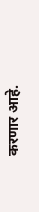करणार आहे.